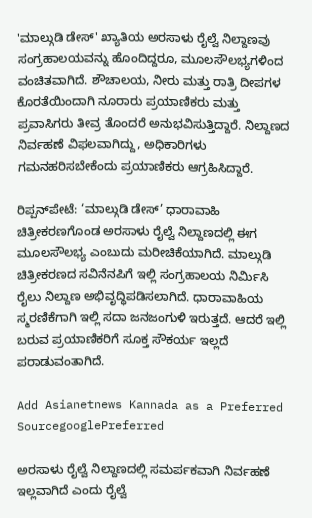'ಮಾಲ್ಗುಡಿ ಡೇಸ್' ಖ್ಯಾತಿಯ ಅರಸಾಳು ರೈಲ್ವೆ ನಿಲ್ದಾಣವು ಸಂಗ್ರಹಾಲಯವನ್ನು ಹೊಂದಿದ್ದರೂ, ಮೂಲಸೌಲಭ್ಯಗಳಿಂದ ವಂಚಿತವಾಗಿದೆ. ಶೌಚಾಲಯ, ನೀರು ಮತ್ತು ರಾತ್ರಿ ದೀಪಗಳ ಕೊರತೆಯಿಂದಾಗಿ ನೂರಾರು ಪ್ರಯಾಣಿಕರು ಮತ್ತು ಪ್ರವಾಸಿಗರು ತೀವ್ರ ತೊಂದರೆ ಅನುಭವಿಸುತ್ತಿದ್ದಾರೆ. ನಿಲ್ದಾಣದ ನಿರ್ವಹಣೆ ವಿಫಲವಾಗಿದ್ದು, ಅಧಿಕಾರಿಗಳು ಗಮನಹರಿಸಬೇಕೆಂದು ಪ್ರಯಾಣಿಕರು ಆಗ್ರಹಿಸಿದ್ದಾರೆ.

ರಿಪ್ಪನ್‍ಪೇಟೆ: ‘ಮಾಲ್ಗುಡಿ ಡೇಸ್’ ಧಾರಾವಾಹಿ ಚಿತ್ರೀಕರಣಗೊಂಡ ಅರಸಾಳು ರೈಲ್ವೆ ನಿಲ್ದಾಣದಲ್ಲಿ ಈಗ ಮೂಲಸೌಲಭ್ಯ ಎಂಬುದು ಮರೀಚಿಕೆಯಾಗಿದೆ. ಮಾಲ್ಗುಡಿ ಚಿತ್ರೀಕರಣದ ಸವಿನೆನಪಿಗೆ ಇಲ್ಲಿ ಸಂಗ್ರಹಾಲಯ ನಿರ್ಮಿಸಿ ರೈಲು ನಿಲ್ದಾಣ ಅಭಿವೃದ್ಧಿಪಡಿಸಲಾಗಿದೆ. ಧಾರಾವಾಹಿಯ ಸ್ಮರಣಿಕೆಗಾಗಿ ಇಲ್ಲಿ ಸದಾ ಜನಜಂಗುಳಿ ಇರುತ್ತದೆ. ಆದರೆ ಇಲ್ಲಿ ಬರುವ ಪ್ರಯಾಣಿಕರಿಗೆ ಸೂಕ್ತ ಸೌಕರ್ಯ ಇಲ್ಲದೆ ಪರಾಡುವಂತಾಗಿದೆ.

Add Asianetnews Kannada as a Preferred SourcegooglePreferred

ಅರಸಾಳು ರೈಲ್ವೆ ನಿಲ್ದಾಣದಲ್ಲಿ ಸಮರ್ಪಕವಾಗಿ ನಿರ್ವಹಣೆ ಇಲ್ಲವಾಗಿದೆ ಎಂದು ರೈಲ್ವೆ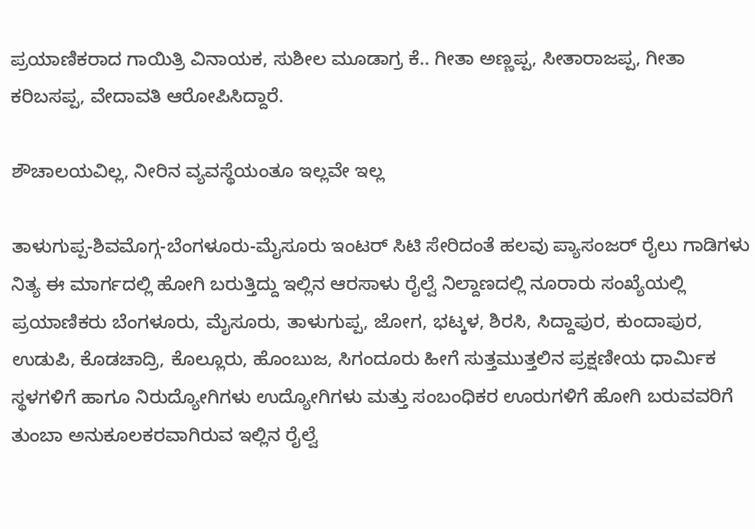ಪ್ರಯಾಣಿಕರಾದ ಗಾಯಿತ್ರಿ ವಿನಾಯಕ, ಸುಶೀಲ ಮೂಡಾಗ್ರ ಕೆ.. ಗೀತಾ ಅಣ್ಣಪ್ಪ, ಸೀತಾರಾಜಪ್ಪ, ಗೀತಾ ಕರಿಬಸಪ್ಪ, ವೇದಾವತಿ ಆರೋಪಿಸಿದ್ದಾರೆ.

ಶೌಚಾಲಯವಿಲ್ಲ, ನೀರಿನ ವ್ಯವಸ್ಥೆಯಂತೂ ಇಲ್ಲವೇ ಇಲ್ಲ

ತಾಳುಗುಪ್ಪ-ಶಿವಮೊಗ್ಗ-ಬೆಂಗಳೂರು-ಮೈಸೂರು ಇಂಟರ್ ಸಿಟಿ ಸೇರಿದಂತೆ ಹಲವು ಪ್ಯಾಸಂಜರ್ ರೈಲು ಗಾಡಿಗಳು ನಿತ್ಯ ಈ ಮಾರ್ಗದಲ್ಲಿ ಹೋಗಿ ಬರುತ್ತಿದ್ದು ಇಲ್ಲಿನ ಆರಸಾಳು ರೈಲ್ವೆ ನಿಲ್ದಾಣದಲ್ಲಿ ನೂರಾರು ಸಂಖ್ಯೆಯಲ್ಲಿ ಪ್ರಯಾಣಿಕರು ಬೆಂಗಳೂರು, ಮೈಸೂರು, ತಾಳುಗುಪ್ಪ, ಜೋಗ, ಭಟ್ಕಳ, ಶಿರಸಿ, ಸಿದ್ದಾಪುರ, ಕುಂದಾಪುರ, ಉಡುಪಿ, ಕೊಡಚಾದ್ರಿ, ಕೊಲ್ಲೂರು, ಹೊಂಬುಜ, ಸಿಗಂದೂರು ಹೀಗೆ ಸುತ್ತಮುತ್ತಲಿನ ಪ್ರಕ್ಷಣೀಯ ಧಾರ್ಮಿಕ ಸ್ಥಳಗಳಿಗೆ ಹಾಗೂ ನಿರುದ್ಯೋಗಿಗಳು ಉದ್ಯೋಗಿಗಳು ಮತ್ತು ಸಂಬಂಧಿಕರ ಊರುಗಳಿಗೆ ಹೋಗಿ ಬರುವವರಿಗೆ ತುಂಬಾ ಅನುಕೂಲಕರವಾಗಿರುವ ಇಲ್ಲಿನ ರೈಲ್ವೆ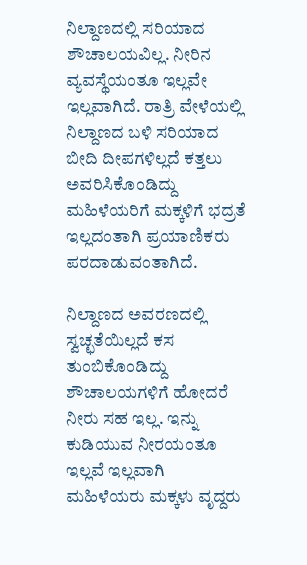ನಿಲ್ದಾಣದಲ್ಲಿ ಸರಿಯಾದ ಶೌಚಾಲಯವಿಲ್ಲ. ನೀರಿನ ವ್ಯವಸ್ಥೆಯಂತೂ ಇಲ್ಲವೇ ಇಲ್ಲವಾಗಿದೆ. ರಾತ್ರಿ ವೇಳೆಯಲ್ಲಿ ನಿಲ್ದಾಣದ ಬಳಿ ಸರಿಯಾದ ಬೀದಿ ದೀಪಗಳಿಲ್ಲದೆ ಕತ್ತಲು ಅವರಿಸಿಕೊಂಡಿದ್ದು ಮಹಿಳೆಯರಿಗೆ ಮಕ್ಕಳಿಗೆ ಭದ್ರತೆ ಇಲ್ಲದಂತಾಗಿ ಪ್ರಯಾಣಿಕರು ಪರದಾಡುವಂತಾಗಿದೆ.

ನಿಲ್ದಾಣದ ಅವರಣದಲ್ಲಿ ಸ್ವಚ್ಛತೆಯಿಲ್ಲದೆ ಕಸ ತುಂಬಿಕೊಂಡಿದ್ದು ಶೌಚಾಲಯಗಳಿಗೆ ಹೋದರೆ ನೀರು ಸಹ ಇಲ್ಲ. ಇನ್ನು ಕುಡಿಯುವ ನೀರಯಂತೂ ಇಲ್ಲವೆ ಇಲ್ಲವಾಗಿ ಮಹಿಳೆಯರು ಮಕ್ಕಳು ವೃದ್ದರು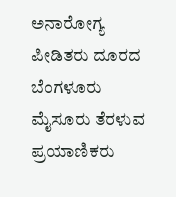ಅನಾರೋಗ್ಯ ಪೀಡಿತರು ದೂರದ ಬೆಂಗಳೂರು ಮೈಸೂರು ತೆರಳುವ ಪ್ರಯಾಣಿಕರು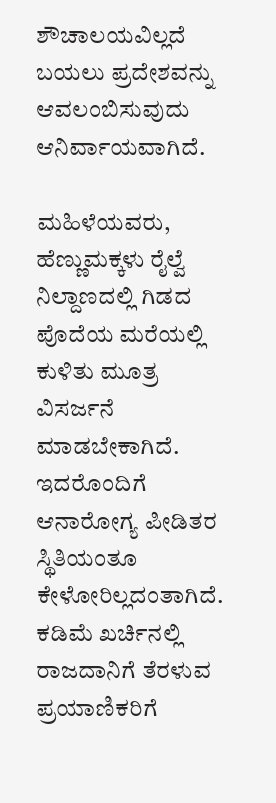ಶೌಚಾಲಯವಿಲ್ಲದೆ ಬಯಲು ಪ್ರದೇಶವನ್ನು ಆವಲಂಬಿಸುವುದು ಆನಿರ್ವಾಯವಾಗಿದೆ.

ಮಹಿಳೆಯವರು, ಹೆಣ್ಣುಮಕ್ಕಳು ರೈಲ್ವೆ ನಿಲ್ದಾಣದಲ್ಲಿ ಗಿಡದ ಪೊದೆಯ ಮರೆಯಲ್ಲಿ ಕುಳಿತು ಮೂತ್ರ ವಿಸರ್ಜನೆ ಮಾಡಬೇಕಾಗಿದೆ. ಇದರೊಂದಿಗೆ ಆನಾರೋಗ್ಯ ಪೀಡಿತರ ಸ್ಥಿತಿಯಂತೂ ಕೇಳೋರಿಲ್ಲದಂತಾಗಿದೆ. ಕಡಿಮೆ ಖರ್ಚಿನಲ್ಲಿ ರಾಜದಾನಿಗೆ ತೆರಳುವ ಪ್ರಯಾಣಿಕರಿಗೆ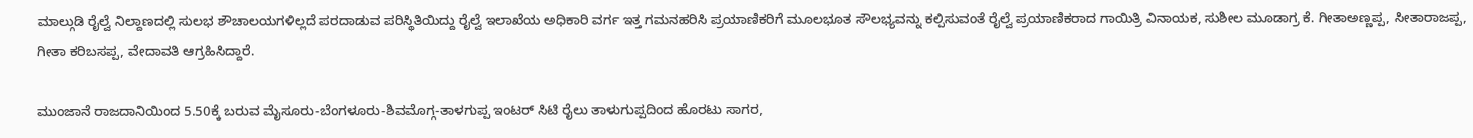ಮಾಲ್ಗುಡಿ ರೈಲ್ವೆ ನಿಲ್ದಾಣದಲ್ಲಿ ಸುಲಭ ಶೌಚಾಲಯಗಳಿಲ್ಲದೆ ಪರದಾಡುವ ಪರಿಸ್ಥಿತಿಯಿದ್ದು ರೈಲ್ವೆ ಇಲಾಖೆಯ ಅಧಿಕಾರಿ ವರ್ಗ ಇತ್ತ ಗಮನಹರಿಸಿ ಪ್ರಯಾಣಿಕರಿಗೆ ಮೂಲಭೂತ ಸೌಲಭ್ಯವನ್ನು ಕಲ್ಪಿಸುವಂತೆ ರೈಲ್ವೆ ಪ್ರಯಾಣಿಕರಾದ ಗಾಯಿತ್ರಿ ವಿನಾಯಕ, ಸುಶೀಲ ಮೂಡಾಗ್ರ ಕೆ. ಗೀತಾಅಣ್ಣಪ್ಪ, ಸೀತಾರಾಜಪ್ಪ, ಗೀತಾ ಕರಿಬಸಪ್ಪ, ವೇದಾವತಿ ಆಗ್ರಹಿಸಿದ್ದಾರೆ.

ಮುಂಜಾನೆ ರಾಜದಾನಿಯಿಂದ 5.50ಕ್ಕೆ ಬರುವ ಮೈಸೂರು-ಬೆಂಗಳೂರು-ಶಿವಮೊಗ್ಗ-ತಾಳಗುಪ್ಪ ಇಂಟರ್ ಸಿಟಿ ರೈಲು ತಾಳುಗುಪ್ಪದಿಂದ ಹೊರಟು ಸಾಗರ,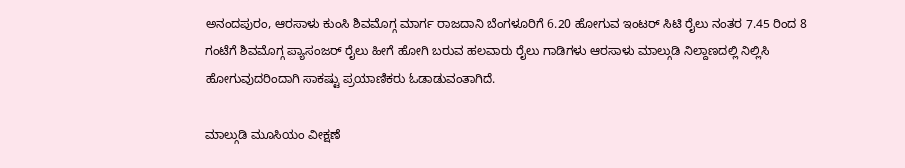ಅನಂದಪುರಂ, ಆರಸಾಳು ಕುಂಸಿ ಶಿವಮೊಗ್ಗ ಮಾರ್ಗ ರಾಜದಾನಿ ಬೆಂಗಳೂರಿಗೆ 6.20 ಹೋಗುವ ಇಂಟರ್ ಸಿಟಿ ರೈಲು ನಂತರ 7.45 ರಿಂದ 8 ಗಂಟೆಗೆ ಶಿವಮೊಗ್ಗ ಪ್ಯಾಸಂಜರ್ ರೈಲು ಹೀಗೆ ಹೋಗಿ ಬರುವ ಹಲವಾರು ರೈಲು ಗಾಡಿಗಳು ಆರಸಾಳು ಮಾಲ್ಗುಡಿ ನಿಲ್ದಾಣದಲ್ಲಿ ನಿಲ್ಲಿಸಿ ಹೋಗುವುದರಿಂದಾಗಿ ಸಾಕಷ್ಟು ಪ್ರಯಾಣಿಕರು ಓಡಾಡುವಂತಾಗಿದೆ.

ಮಾಲ್ಗುಡಿ ಮೂಸಿಯಂ ವೀಕ್ಷಣೆ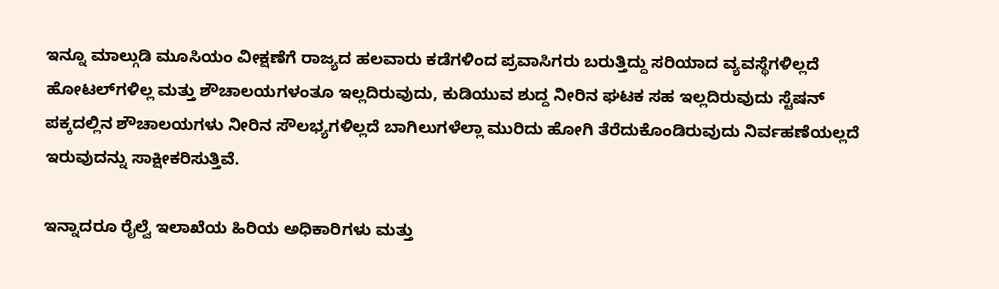ಇನ್ನೂ ಮಾಲ್ಗುಡಿ ಮೂಸಿಯಂ ವೀಕ್ಷಣೆಗೆ ರಾಜ್ಯದ ಹಲವಾರು ಕಡೆಗಳಿಂದ ಪ್ರವಾಸಿಗರು ಬರುತ್ತಿದ್ದು ಸರಿಯಾದ ವ್ಯವಸ್ಥೆಗಳಿಲ್ಲದೆ ಹೋಟಲ್‍ಗಳಿಲ್ಲ ಮತ್ತು ಶೌಚಾಲಯಗಳಂತೂ ಇಲ್ಲದಿರುವುದು, ಕುಡಿಯುವ ಶುದ್ದ ನೀರಿನ ಘಟಕ ಸಹ ಇಲ್ಲದಿರುವುದು ಸ್ಟೆಷನ್ ಪಕ್ಕದಲ್ಲಿನ ಶೌಚಾಲಯಗಳು ನೀರಿನ ಸೌಲಭ್ಯಗಳಿಲ್ಲದೆ ಬಾಗಿಲುಗಳೆಲ್ಲಾ ಮುರಿದು ಹೋಗಿ ತೆರೆದುಕೊಂಡಿರುವುದು ನಿರ್ವಹಣೆಯಲ್ಲದೆ ಇರುವುದನ್ನು ಸಾಕ್ಷೀಕರಿಸುತ್ತಿವೆ.

ಇನ್ನಾದರೂ ರೈಲ್ವೆ ಇಲಾಖೆಯ ಹಿರಿಯ ಅಧಿಕಾರಿಗಳು ಮತ್ತು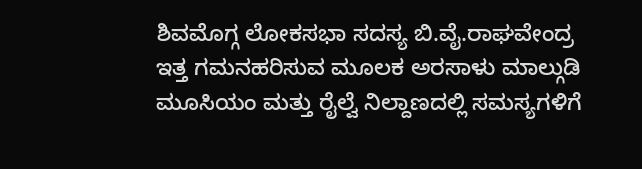ಶಿವಮೊಗ್ಗ ಲೋಕಸಭಾ ಸದಸ್ಯ ಬಿ.ವೈ.ರಾಘವೇಂದ್ರ ಇತ್ತ ಗಮನಹರಿಸುವ ಮೂಲಕ ಅರಸಾಳು ಮಾಲ್ಗುಡಿ ಮೂಸಿಯಂ ಮತ್ತು ರೈಲ್ವೆ ನಿಲ್ದಾಣದಲ್ಲಿ ಸಮಸ್ಯಗಳಿಗೆ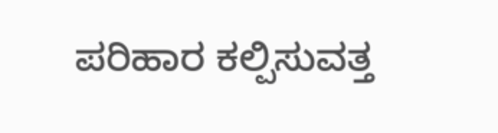ಪರಿಹಾರ ಕಲ್ಪಿಸುವತ್ತ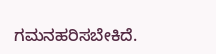ಗಮನಹರಿಸಬೇಕಿದೆ.